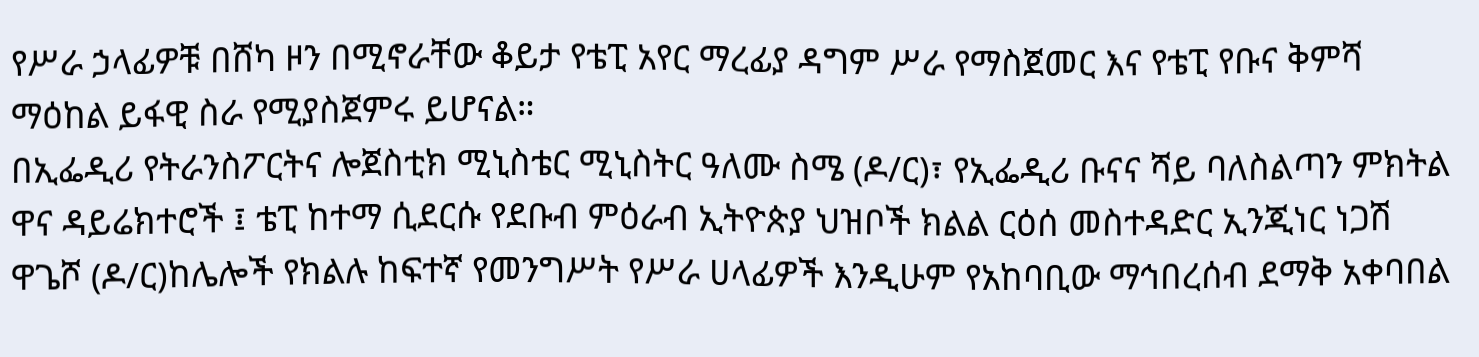የሥራ ኃላፊዎቹ በሸካ ዞን በሚኖራቸው ቆይታ የቴፒ አየር ማረፊያ ዳግም ሥራ የማስጀመር እና የቴፒ የቡና ቅምሻ ማዕከል ይፋዊ ስራ የሚያስጀምሩ ይሆናል።
በኢፌዲሪ የትራንስፖርትና ሎጀስቲክ ሚኒስቴር ሚኒስትር ዓለሙ ስሜ (ዶ/ር)፣ የኢፌዲሪ ቡናና ሻይ ባለስልጣን ምክትል ዋና ዳይሬክተሮች ፤ ቴፒ ከተማ ሲደርሱ የደቡብ ምዕራብ ኢትዮጵያ ህዝቦች ክልል ርዕሰ መስተዳድር ኢንጂነር ነጋሽ ዋጌሾ (ዶ/ር)ከሌሎች የክልሉ ከፍተኛ የመንግሥት የሥራ ሀላፊዎች እንዲሁም የአከባቢው ማኅበረሰብ ደማቅ አቀባበል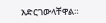አድርገውላቸዋል።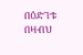በዕድገቱ በዛብህ